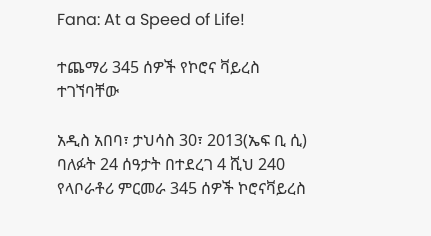Fana: At a Speed of Life!

ተጨማሪ 345 ሰዎች የኮሮና ቫይረስ ተገኘባቸው

አዲስ አበባ፣ ታህሳስ 30፣ 2013(ኤፍ ቢ ሲ) ባለፉት 24 ሰዓታት በተደረገ 4 ሺህ 240 የላቦራቶሪ ምርመራ 345 ሰዎች ኮሮናቫይረስ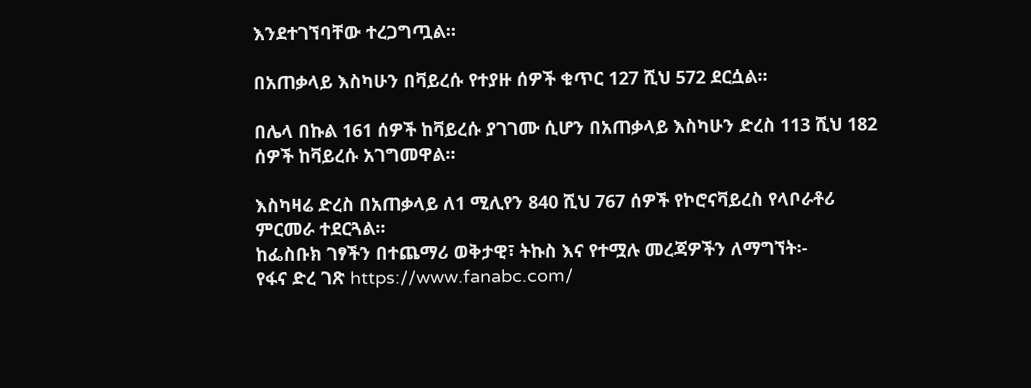እንደተገኘባቸው ተረጋግጧል።

በአጠቃላይ እስካሁን በቫይረሱ የተያዙ ሰዎች ቁጥር 127 ሺህ 572 ደርሷል።

በሌላ በኩል 161 ሰዎች ከቫይረሱ ያገገሙ ሲሆን በአጠቃላይ እስካሁን ድረስ 113 ሺህ 182 ሰዎች ከቫይረሱ አገግመዋል።

እስካዛሬ ድረስ በአጠቃላይ ለ1 ሚሊየን 840 ሺህ 767 ሰዎች የኮሮናቫይረስ የላቦራቶሪ ምርመራ ተደርጓል።
ከፌስቡክ ገፃችን በተጨማሪ ወቅታዊ፣ ትኩስ እና የተሟሉ መረጃዎችን ለማግኘት፡-
የፋና ድረ ገጽ https://www.fanabc.com/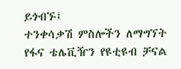ይጎብኙ፤
ተንቀሳቃሽ ምስሎችን ለማግኘት የፋና ቴሌቪዥን የዩቲዩብ ቻናል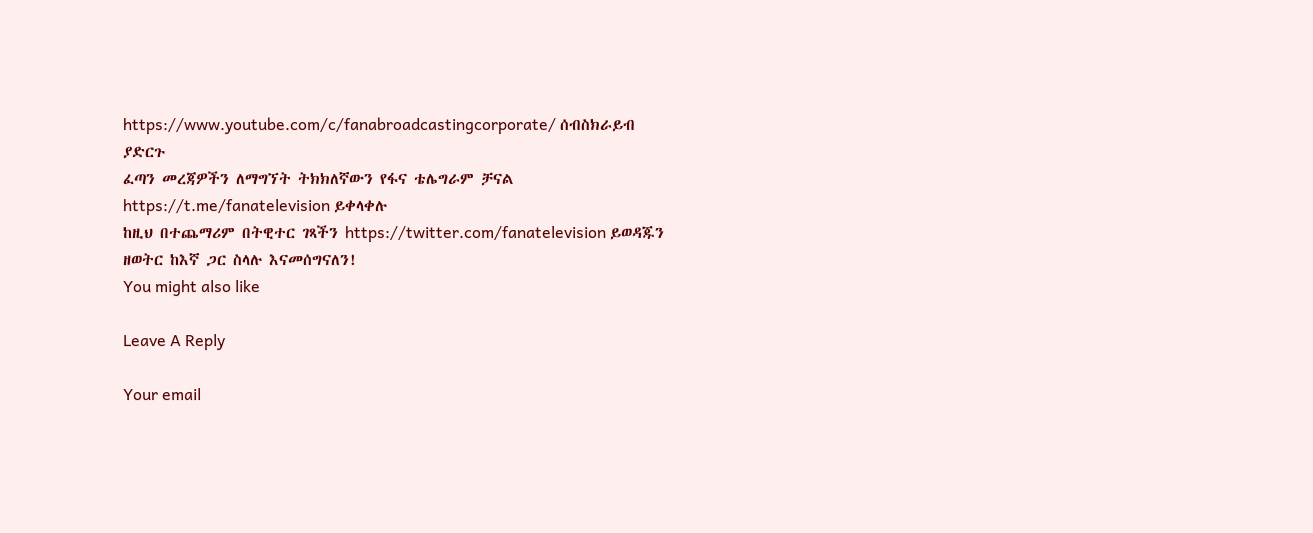https://www.youtube.com/c/fanabroadcastingcorporate/ ሰብስክራይብ ያድርጉ
ፈጣን መረጃዎችን ለማግኘት ትክክለኛውን የፋና ቴሌግራም ቻናል https://t.me/fanatelevision ይቀላቀሉ
ከዚህ በተጨማሪም በትዊተር ገጻችን https://twitter.com/fanatelevision ይወዳጁን
ዘወትር ከእኛ ጋር ስላሉ እናመሰግናለን!
You might also like

Leave A Reply

Your email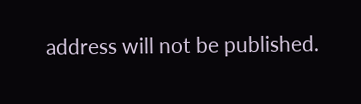address will not be published.